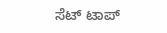ಸೆಟ್ ಟಾಪ್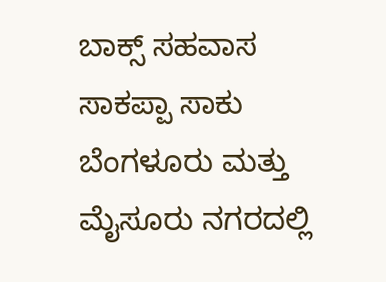ಬಾಕ್ಸ್ ಸಹವಾಸ ಸಾಕಪ್ಪಾ ಸಾಕು
ಬೆಂಗಳೂರು ಮತ್ತು ಮೈಸೂರು ನಗರದಲ್ಲಿ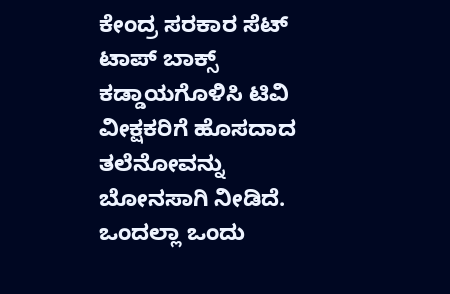ಕೇಂದ್ರ ಸರಕಾರ ಸೆಟ್ ಟಾಪ್ ಬಾಕ್ಸ್ ಕಡ್ಡಾಯಗೊಳಿಸಿ ಟಿವಿ ವೀಕ್ಷಕರಿಗೆ ಹೊಸದಾದ ತಲೆನೋವನ್ನು ಬೋನಸಾಗಿ ನೀಡಿದೆ.
ಒಂದಲ್ಲಾ ಒಂದು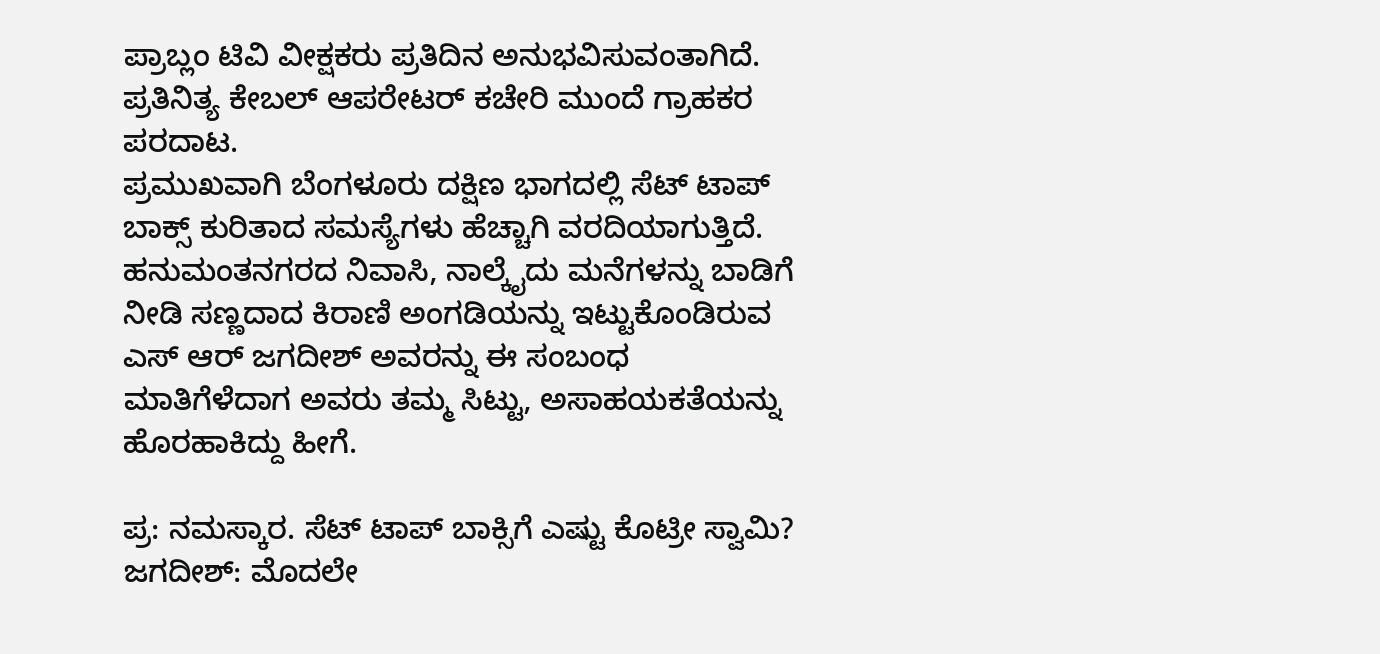ಪ್ರಾಬ್ಲಂ ಟಿವಿ ವೀಕ್ಷಕರು ಪ್ರತಿದಿನ ಅನುಭವಿಸುವಂತಾಗಿದೆ. ಪ್ರತಿನಿತ್ಯ ಕೇಬಲ್ ಆಪರೇಟರ್ ಕಚೇರಿ ಮುಂದೆ ಗ್ರಾಹಕರ ಪರದಾಟ.
ಪ್ರಮುಖವಾಗಿ ಬೆಂಗಳೂರು ದಕ್ಷಿಣ ಭಾಗದಲ್ಲಿ ಸೆಟ್ ಟಾಪ್ ಬಾಕ್ಸ್ ಕುರಿತಾದ ಸಮಸ್ಯೆಗಳು ಹೆಚ್ಚಾಗಿ ವರದಿಯಾಗುತ್ತಿದೆ. ಹನುಮಂತನಗರದ ನಿವಾಸಿ, ನಾಲ್ಕೈದು ಮನೆಗಳನ್ನು ಬಾಡಿಗೆ ನೀಡಿ ಸಣ್ಣದಾದ ಕಿರಾಣಿ ಅಂಗಡಿಯನ್ನು ಇಟ್ಟುಕೊಂಡಿರುವ ಎಸ್ ಆರ್ ಜಗದೀಶ್ ಅವರನ್ನು ಈ ಸಂಬಂಧ ಮಾತಿಗೆಳೆದಾಗ ಅವರು ತಮ್ಮ ಸಿಟ್ಟು, ಅಸಾಹಯಕತೆಯನ್ನು ಹೊರಹಾಕಿದ್ದು ಹೀಗೆ.

ಪ್ರ: ನಮಸ್ಕಾರ. ಸೆಟ್ ಟಾಪ್ ಬಾಕ್ಸಿಗೆ ಎಷ್ಟು ಕೊಟ್ರೀ ಸ್ವಾಮಿ?
ಜಗದೀಶ್: ಮೊದಲೇ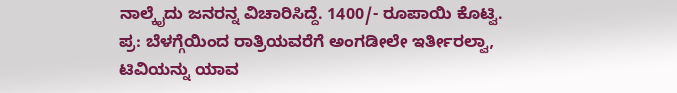ನಾಲ್ಕೈದು ಜನರನ್ನ ವಿಚಾರಿಸಿದ್ದೆ. 1400/- ರೂಪಾಯಿ ಕೊಟ್ವಿ.
ಪ್ರ: ಬೆಳಗ್ಗೆಯಿಂದ ರಾತ್ರಿಯವರೆಗೆ ಅಂಗಡೀಲೇ ಇರ್ತೀರಲ್ವಾ, ಟಿವಿಯನ್ನು ಯಾವ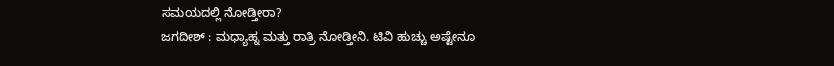ಸಮಯದಲ್ಲಿ ನೋಡ್ತೀರಾ?
ಜಗದೀಶ್ : ಮಧ್ಯಾಹ್ನ ಮತ್ತು ರಾತ್ರಿ ನೋಡ್ತೀನಿ. ಟಿವಿ ಹುಚ್ಚು ಅಷ್ಟೇನೂ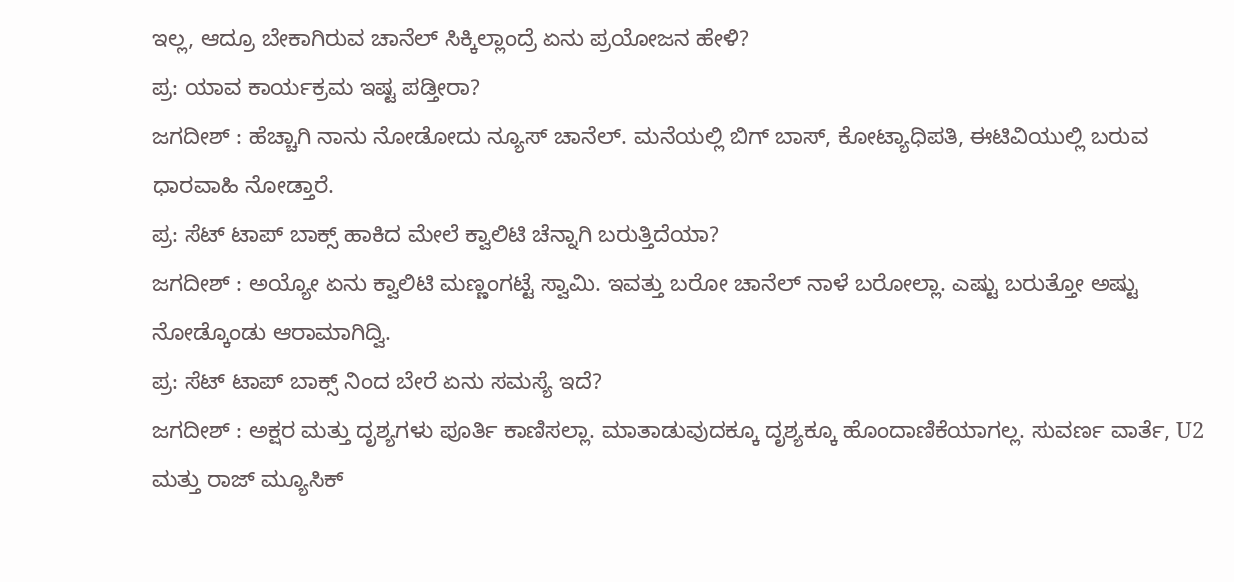ಇಲ್ಲ, ಆದ್ರೂ ಬೇಕಾಗಿರುವ ಚಾನೆಲ್ ಸಿಕ್ಕಿಲ್ಲಾಂದ್ರೆ ಏನು ಪ್ರಯೋಜನ ಹೇಳಿ?
ಪ್ರ: ಯಾವ ಕಾರ್ಯಕ್ರಮ ಇಷ್ಟ ಪಡ್ತೀರಾ?
ಜಗದೀಶ್ : ಹೆಚ್ಚಾಗಿ ನಾನು ನೋಡೋದು ನ್ಯೂಸ್ ಚಾನೆಲ್. ಮನೆಯಲ್ಲಿ ಬಿಗ್ ಬಾಸ್, ಕೋಟ್ಯಾಧಿಪತಿ, ಈಟಿವಿಯುಲ್ಲಿ ಬರುವ ಧಾರವಾಹಿ ನೋಡ್ತಾರೆ.
ಪ್ರ: ಸೆಟ್ ಟಾಪ್ ಬಾಕ್ಸ್ ಹಾಕಿದ ಮೇಲೆ ಕ್ವಾಲಿಟಿ ಚೆನ್ನಾಗಿ ಬರುತ್ತಿದೆಯಾ?
ಜಗದೀಶ್ : ಅಯ್ಯೋ ಏನು ಕ್ವಾಲಿಟಿ ಮಣ್ಣಂಗಟ್ಟೆ ಸ್ವಾಮಿ. ಇವತ್ತು ಬರೋ ಚಾನೆಲ್ ನಾಳೆ ಬರೋಲ್ಲಾ. ಎಷ್ಟು ಬರುತ್ತೋ ಅಷ್ಟು ನೋಡ್ಕೊಂಡು ಆರಾಮಾಗಿದ್ವಿ.
ಪ್ರ: ಸೆಟ್ ಟಾಪ್ ಬಾಕ್ಸ್ ನಿಂದ ಬೇರೆ ಏನು ಸಮಸ್ಯೆ ಇದೆ?
ಜಗದೀಶ್ : ಅಕ್ಷರ ಮತ್ತು ದೃಶ್ಯಗಳು ಪೂರ್ತಿ ಕಾಣಿಸಲ್ಲಾ. ಮಾತಾಡುವುದಕ್ಕೂ ದೃಶ್ಯಕ್ಕೂ ಹೊಂದಾಣಿಕೆಯಾಗಲ್ಲ. ಸುವರ್ಣ ವಾರ್ತೆ, U2 ಮತ್ತು ರಾಜ್ ಮ್ಯೂಸಿಕ್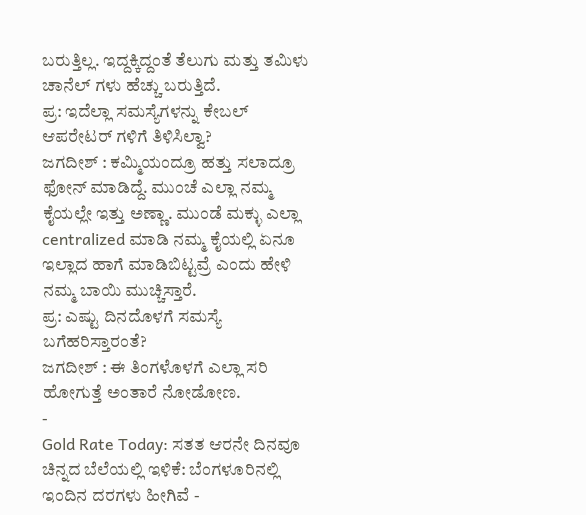ಬರುತ್ತಿಲ್ಲ. ಇದ್ದಕ್ಕಿದ್ದಂತೆ ತೆಲುಗು ಮತ್ತು ತಮಿಳು ಚಾನೆಲ್ ಗಳು ಹೆಚ್ಚು ಬರುತ್ತಿದೆ.
ಪ್ರ: ಇದೆಲ್ಲಾ ಸಮಸ್ಯೆಗಳನ್ನು ಕೇಬಲ್ ಆಪರೇಟರ್ ಗಳಿಗೆ ತಿಳಿಸಿಲ್ವಾ?
ಜಗದೀಶ್ : ಕಮ್ಮಿಯಂದ್ರೂ ಹತ್ತು ಸಲಾದ್ರೂ ಫೋನ್ ಮಾಡಿದ್ದೆ. ಮುಂಚೆ ಎಲ್ಲಾ ನಮ್ಮ ಕೈಯಲ್ಲೇ ಇತ್ತು ಅಣ್ಣಾ. ಮುಂಡೆ ಮಕ್ಳು ಎಲ್ಲಾ centralized ಮಾಡಿ ನಮ್ಮ ಕೈಯಲ್ಲಿ ಏನೂ ಇಲ್ಲಾದ ಹಾಗೆ ಮಾಡಿಬಿಟ್ಟವ್ರೆ ಎಂದು ಹೇಳಿ ನಮ್ಮ ಬಾಯಿ ಮುಚ್ಚಿಸ್ತಾರೆ.
ಪ್ರ: ಎಷ್ಟು ದಿನದೊಳಗೆ ಸಮಸ್ಯೆ ಬಗೆಹರಿಸ್ತಾರಂತೆ?
ಜಗದೀಶ್ : ಈ ತಿಂಗಳೊಳಗೆ ಎಲ್ಲಾ ಸರಿ ಹೋಗುತ್ತೆ ಅಂತಾರೆ ನೋಡೋಣ.
-
Gold Rate Today: ಸತತ ಆರನೇ ದಿನವೂ ಚಿನ್ನದ ಬೆಲೆಯಲ್ಲಿ ಇಳಿಕೆ: ಬೆಂಗಳೂರಿನಲ್ಲಿ ಇಂದಿನ ದರಗಳು ಹೀಗಿವೆ -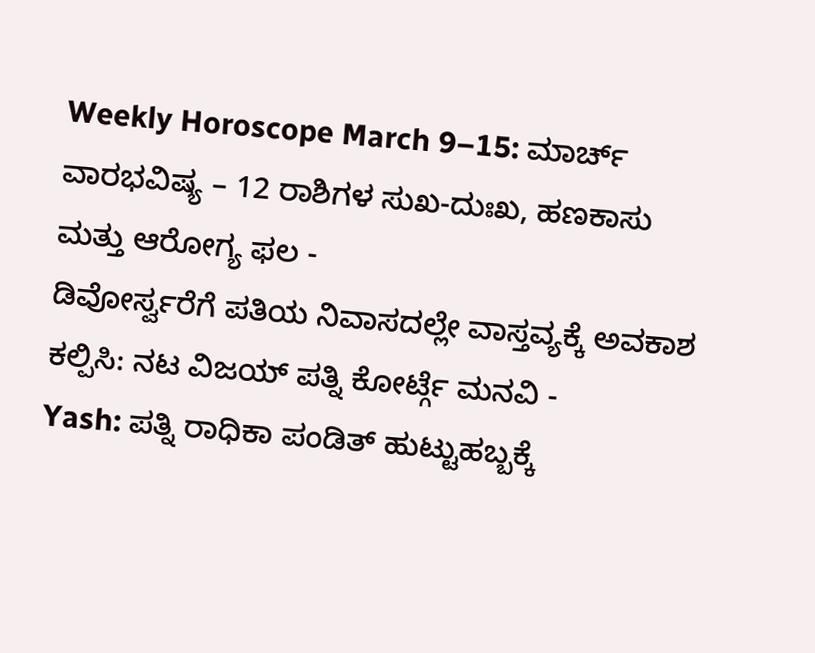Weekly Horoscope March 9–15: ಮಾರ್ಚ್ ವಾರಭವಿಷ್ಯ – 12 ರಾಶಿಗಳ ಸುಖ-ದುಃಖ, ಹಣಕಾಸು ಮತ್ತು ಆರೋಗ್ಯ ಫಲ -
ಡಿವೋರ್ಸ್ವರೆಗೆ ಪತಿಯ ನಿವಾಸದಲ್ಲೇ ವಾಸ್ತವ್ಯಕ್ಕೆ ಅವಕಾಶ ಕಲ್ಪಿಸಿ: ನಟ ವಿಜಯ್ ಪತ್ನಿ ಕೋರ್ಟ್ಗೆ ಮನವಿ -
Yash: ಪತ್ನಿ ರಾಧಿಕಾ ಪಂಡಿತ್ ಹುಟ್ಟುಹಬ್ಬಕ್ಕೆ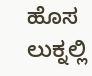ಹೊಸ ಲುಕ್ನಲ್ಲಿ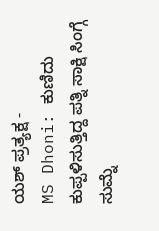ಯಶ್ ಪ್ರತ್ಯಕ್ಷ -
MS Dhoni: ಕುಣಿದು ಕುಪ್ಪಳಿಸುತ್ತಿದ್ದ ಪತ್ನಿ ಸಾಕ್ಷಿ ಸಿಂಗ್ಗೆ ಸುಮ್ನೆ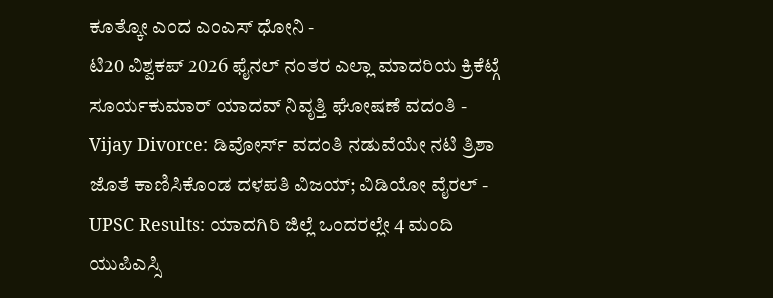ಕೂತ್ಕೋ ಎಂದ ಎಂಎಸ್ ಧೋನಿ -
ಟಿ20 ವಿಶ್ವಕಪ್ 2026 ಫೈನಲ್ ನಂತರ ಎಲ್ಲಾ ಮಾದರಿಯ ಕ್ರಿಕೆಟ್ಗೆ ಸೂರ್ಯಕುಮಾರ್ ಯಾದವ್ ನಿವೃತ್ತಿ ಘೋಷಣೆ ವದಂತಿ -
Vijay Divorce: ಡಿವೋರ್ಸ್ ವದಂತಿ ನಡುವೆಯೇ ನಟಿ ತ್ರಿಶಾ ಜೊತೆ ಕಾಣಿಸಿಕೊಂಡ ದಳಪತಿ ವಿಜಯ್; ವಿಡಿಯೋ ವೈರಲ್ -
UPSC Results: ಯಾದಗಿರಿ ಜಿಲ್ಲೆ ಒಂದರಲ್ಲೇ 4 ಮಂದಿ ಯುಪಿಎಸ್ಸಿ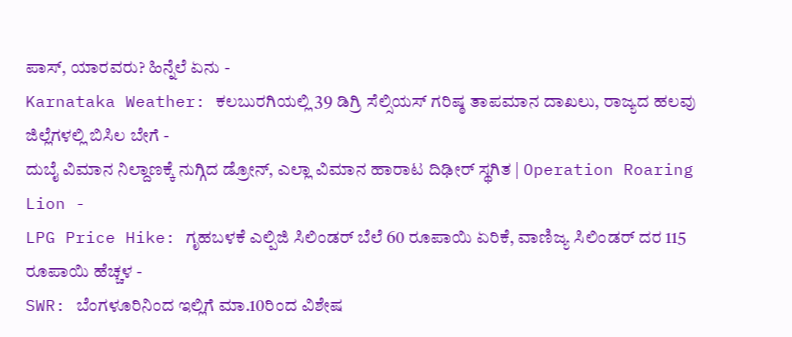ಪಾಸ್, ಯಾರವರು? ಹಿನ್ನೆಲೆ ಏನು -
Karnataka Weather: ಕಲಬುರಗಿಯಲ್ಲಿ 39 ಡಿಗ್ರಿ ಸೆಲ್ಸಿಯಸ್ ಗರಿಷ್ಠ ತಾಪಮಾನ ದಾಖಲು, ರಾಜ್ಯದ ಹಲವು ಜಿಲ್ಲೆಗಳಲ್ಲಿ ಬಿಸಿಲ ಬೇಗೆ -
ದುಬೈ ವಿಮಾನ ನಿಲ್ದಾಣಕ್ಕೆ ನುಗ್ಗಿದ ಡ್ರೋನ್, ಎಲ್ಲಾ ವಿಮಾನ ಹಾರಾಟ ದಿಢೀರ್ ಸ್ಥಗಿತ | Operation Roaring Lion -
LPG Price Hike: ಗೃಹಬಳಕೆ ಎಲ್ಪಿಜಿ ಸಿಲಿಂಡರ್ ಬೆಲೆ 60 ರೂಪಾಯಿ ಏರಿಕೆ, ವಾಣಿಜ್ಯ ಸಿಲಿಂಡರ್ ದರ 115 ರೂಪಾಯಿ ಹೆಚ್ಚಳ -
SWR: ಬೆಂಗಳೂರಿನಿಂದ ಇಲ್ಲಿಗೆ ಮಾ.10ರಿಂದ ವಿಶೇಷ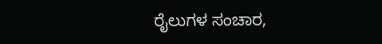ರೈಲುಗಳ ಸಂಚಾರ,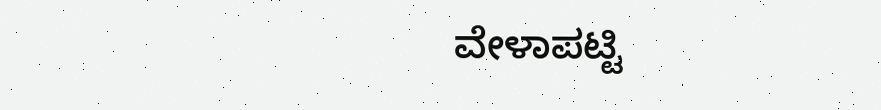ವೇಳಾಪಟ್ಟಿ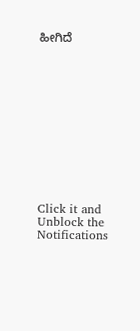ಹೀಗಿದೆ












Click it and Unblock the Notifications